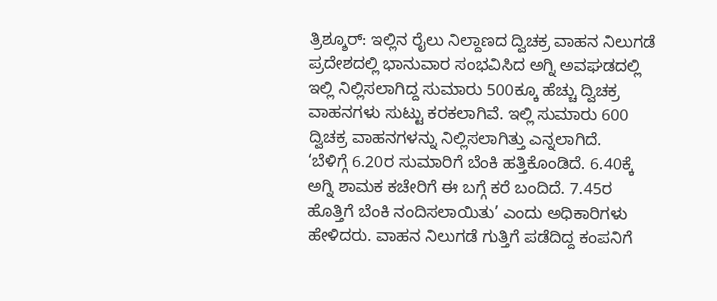ತ್ರಿಶ್ಶೂರ್: ಇಲ್ಲಿನ ರೈಲು ನಿಲ್ದಾಣದ ದ್ವಿಚಕ್ರ ವಾಹನ ನಿಲುಗಡೆ ಪ್ರದೇಶದಲ್ಲಿ ಭಾನುವಾರ ಸಂಭವಿಸಿದ ಅಗ್ನಿ ಅವಘಡದಲ್ಲಿ ಇಲ್ಲಿ ನಿಲ್ಲಿಸಲಾಗಿದ್ದ ಸುಮಾರು 500ಕ್ಕೂ ಹೆಚ್ಚು ದ್ವಿಚಕ್ರ ವಾಹನಗಳು ಸುಟ್ಟು ಕರಕಲಾಗಿವೆ. ಇಲ್ಲಿ ಸುಮಾರು 600 ದ್ವಿಚಕ್ರ ವಾಹನಗಳನ್ನು ನಿಲ್ಲಿಸಲಾಗಿತ್ತು ಎನ್ನಲಾಗಿದೆ.
‘ಬೆಳಿಗ್ಗೆ 6.20ರ ಸುಮಾರಿಗೆ ಬೆಂಕಿ ಹತ್ತಿಕೊಂಡಿದೆ. 6.40ಕ್ಕೆ ಅಗ್ನಿ ಶಾಮಕ ಕಚೇರಿಗೆ ಈ ಬಗ್ಗೆ ಕರೆ ಬಂದಿದೆ. 7.45ರ ಹೊತ್ತಿಗೆ ಬೆಂಕಿ ನಂದಿಸಲಾಯಿತು’ ಎಂದು ಅಧಿಕಾರಿಗಳು ಹೇಳಿದರು. ವಾಹನ ನಿಲುಗಡೆ ಗುತ್ತಿಗೆ ಪಡೆದಿದ್ದ ಕಂಪನಿಗೆ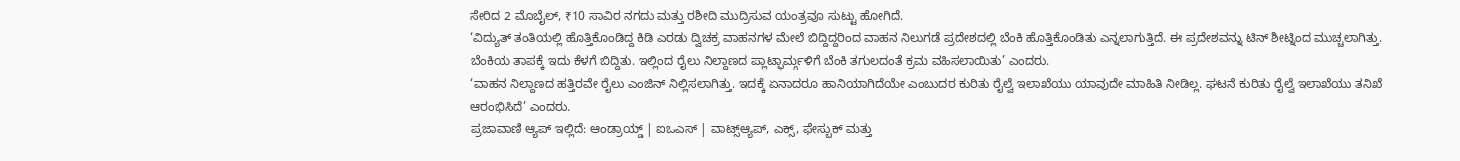ಸೇರಿದ 2 ಮೊಬೈಲ್, ₹10 ಸಾವಿರ ನಗದು ಮತ್ತು ರಶೀದಿ ಮುದ್ರಿಸುವ ಯಂತ್ರವೂ ಸುಟ್ಟು ಹೋಗಿದೆ.
‘ವಿದ್ಯುತ್ ತಂತಿಯಲ್ಲಿ ಹೊತ್ತಿಕೊಂಡಿದ್ದ ಕಿಡಿ ಎರಡು ದ್ವಿಚಕ್ರ ವಾಹನಗಳ ಮೇಲೆ ಬಿದ್ದಿದ್ದರಿಂದ ವಾಹನ ನಿಲುಗಡೆ ಪ್ರದೇಶದಲ್ಲಿ ಬೆಂಕಿ ಹೊತ್ತಿಕೊಂಡಿತು ಎನ್ನಲಾಗುತ್ತಿದೆ. ಈ ಪ್ರದೇಶವನ್ನು ಟಿನ್ ಶೀಟ್ನಿಂದ ಮುಚ್ಚಲಾಗಿತ್ತು. ಬೆಂಕಿಯ ತಾಪಕ್ಕೆ ಇದು ಕೆಳಗೆ ಬಿದ್ದಿತು. ಇಲ್ಲಿಂದ ರೈಲು ನಿಲ್ದಾಣದ ಪ್ಲಾಟ್ಫಾರ್ಮ್ಗಳಿಗೆ ಬೆಂಕಿ ತಗುಲದಂತೆ ಕ್ರಮ ವಹಿಸಲಾಯಿತು’ ಎಂದರು.
‘ವಾಹನ ನಿಲ್ದಾಣದ ಹತ್ತಿರವೇ ರೈಲು ಎಂಜಿನ್ ನಿಲ್ಲಿಸಲಾಗಿತ್ತು. ಇದಕ್ಕೆ ಏನಾದರೂ ಹಾನಿಯಾಗಿದೆಯೇ ಎಂಬುದರ ಕುರಿತು ರೈಲ್ವೆ ಇಲಾಖೆಯು ಯಾವುದೇ ಮಾಹಿತಿ ನೀಡಿಲ್ಲ. ಘಟನೆ ಕುರಿತು ರೈಲ್ವೆ ಇಲಾಖೆಯು ತನಿಖೆ ಆರಂಭಿಸಿದೆ’ ಎಂದರು.
ಪ್ರಜಾವಾಣಿ ಆ್ಯಪ್ ಇಲ್ಲಿದೆ: ಆಂಡ್ರಾಯ್ಡ್ | ಐಒಎಸ್ | ವಾಟ್ಸ್ಆ್ಯಪ್, ಎಕ್ಸ್, ಫೇಸ್ಬುಕ್ ಮತ್ತು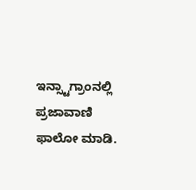ಇನ್ಸ್ಟಾಗ್ರಾಂನಲ್ಲಿ ಪ್ರಜಾವಾಣಿ ಫಾಲೋ ಮಾಡಿ.